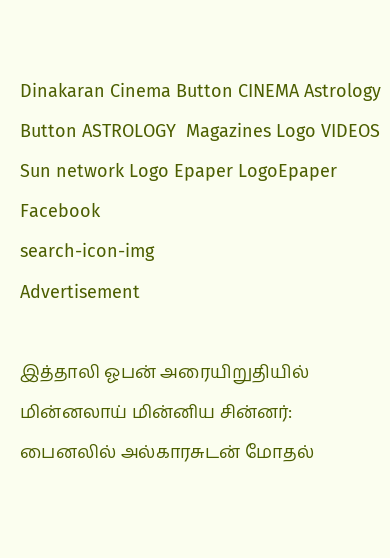Dinakaran Cinema Button CINEMA Astrology Button ASTROLOGY  Magazines Logo VIDEOS Sun network Logo Epaper LogoEpaper Facebook
search-icon-img
Advertisement

இத்தாலி ஓபன் அரையிறுதியில் மின்னலாய் மின்னிய சின்னர்: பைனலில் அல்காரசுடன் மோதல்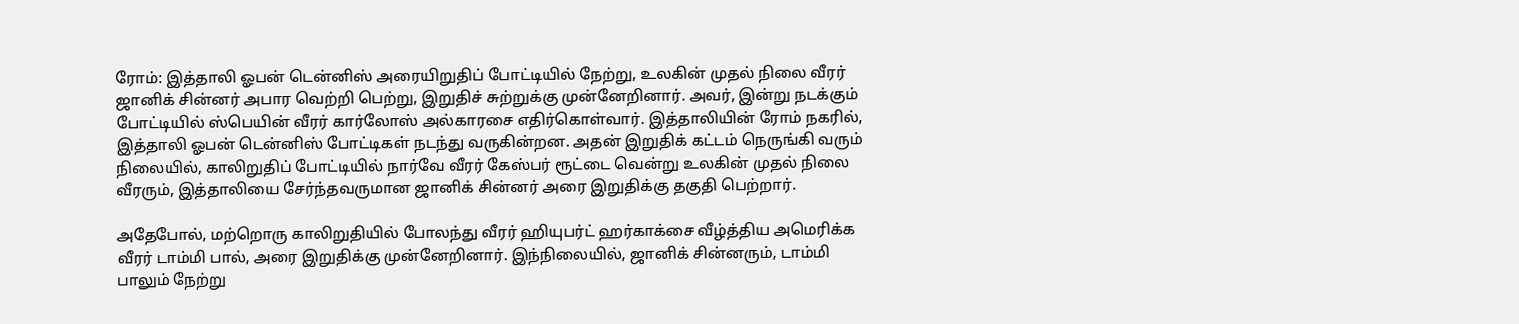ரோம்: இத்தாலி ஓபன் டென்னிஸ் அரையிறுதிப் போட்டியில் நேற்று, உலகின் முதல் நிலை வீரர் ஜானிக் சின்னர் அபார வெற்றி பெற்று, இறுதிச் சுற்றுக்கு முன்னேறினார். அவர், இன்று நடக்கும் போட்டியில் ஸ்பெயின் வீரர் கார்லோஸ் அல்காரசை எதிர்கொள்வார். இத்தாலியின் ரோம் நகரில், இத்தாலி ஓபன் டென்னிஸ் போட்டிகள் நடந்து வருகின்றன. அதன் இறுதிக் கட்டம் நெருங்கி வரும் நிலையில், காலிறுதிப் போட்டியில் நார்வே வீரர் கேஸ்பர் ரூட்டை வென்று உலகின் முதல் நிலை வீரரும், இத்தாலியை சேர்ந்தவருமான ஜானிக் சின்னர் அரை இறுதிக்கு தகுதி பெற்றார்.

அதேபோல், மற்றொரு காலிறுதியில் போலந்து வீரர் ஹியுபர்ட் ஹர்காக்சை வீழ்த்திய அமெரிக்க வீரர் டாம்மி பால், அரை இறுதிக்கு முன்னேறினார். இந்நிலையில், ஜானிக் சின்னரும், டாம்மி பாலும் நேற்று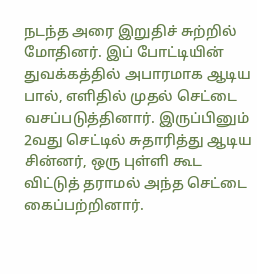நடந்த அரை இறுதிச் சுற்றில் மோதினர். இப் போட்டியின் துவக்கத்தில் அபாரமாக ஆடிய பால், எளிதில் முதல் செட்டை வசப்படுத்தினார். இருப்பினும் 2வது செட்டில் சுதாரித்து ஆடிய சின்னர், ஒரு புள்ளி கூட விட்டுத் தராமல் அந்த செட்டை கைப்பற்றினார்.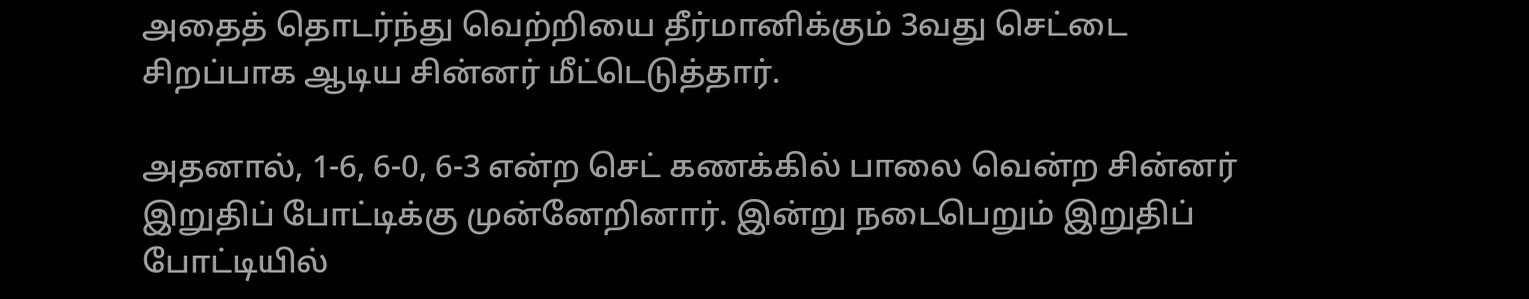அதைத் தொடர்ந்து வெற்றியை தீர்மானிக்கும் 3வது செட்டை சிறப்பாக ஆடிய சின்னர் மீட்டெடுத்தார்.

அதனால், 1-6, 6-0, 6-3 என்ற செட் கணக்கில் பாலை வென்ற சின்னர் இறுதிப் போட்டிக்கு முன்னேறினார். இன்று நடைபெறும் இறுதிப் போட்டியில்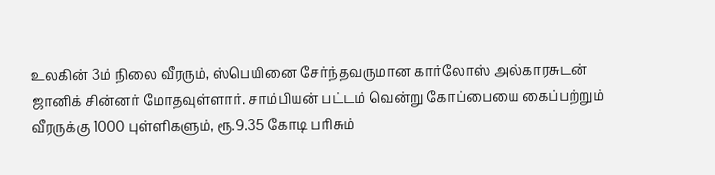உலகின் 3ம் நிலை வீரரும், ஸ்பெயினை சேர்ந்தவருமான கார்லோஸ் அல்காரசுடன் ஜானிக் சின்னர் மோதவுள்ளார். சாம்பியன் பட்டம் வென்று கோப்பையை கைப்பற்றும் வீரருக்கு 1000 புள்ளிகளும், ரூ.9.35 கோடி பரிசும்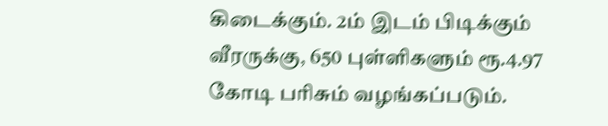கிடைக்கும். 2ம் இடம் பிடிக்கும் வீரருக்கு, 650 புள்ளிகளும் ரூ.4.97 கோடி பரிசும் வழங்கப்படும்.